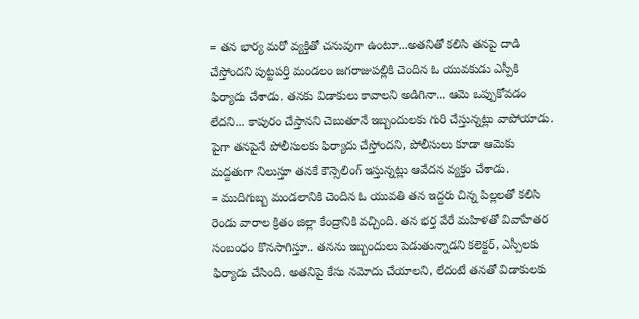= తన భార్య మరో వ్యక్తితో చనువుగా ఉంటూ...అతనితో కలిసి తనపై దాడి చేస్తోందని పుట్టపర్తి మండలం జగరాజుపల్లికి చెందిన ఓ యువకుడు ఎస్పీకి ఫిర్యాదు చేశాడు. తనకు విడాకులు కావాలని అడిగినా... ఆమె ఒప్పుకోవడం లేదని... కాపురం చేస్తానని చెబుతూనే ఇబ్బందులకు గురి చేస్తున్నట్లు వాపోయాడు. పైగా తనపైనే పోలీసులకు ఫిర్యాదు చేస్తోందని, పోలీసులు కూడా ఆమెకు మద్దతుగా నిలుస్తూ తనకే కౌన్సెలింగ్ ఇస్తున్నట్లు ఆవేదన వ్యక్తం చేశాడు.
= ముదిగుబ్బ మండలానికి చెందిన ఓ యువతి తన ఇద్దరు చిన్న పిల్లలతో కలిసి రెండు వారాల క్రితం జిల్లా కేంద్రానికి వచ్చింది. తన భర్త వేరే మహిళతో వివాహేతర సంబంధం కొనసాగిస్తూ.. తనను ఇబ్బందులు పెడుతున్నాడని కలెక్టర్, ఎస్పీలకు ఫిర్యాదు చేసింది. అతనిపై కేసు నమోదు చేయాలని, లేదంటే తనతో విడాకులకు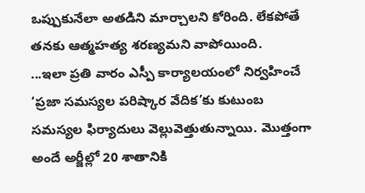ఒప్పుకునేలా అతడిని మార్చాలని కోరింది. లేకపోతే తనకు ఆత్మహత్య శరణ్యమని వాపోయింది.
...ఇలా ప్రతి వారం ఎస్పీ కార్యాలయంలో నిర్వహించే ‘ప్రజా సమస్యల పరిష్కార వేదిక’కు కుటుంబ సమస్యల ఫిర్యాదులు వెల్లువెత్తుతున్నాయి. మొత్తంగా అందే అర్జీల్లో 20 శాతానికి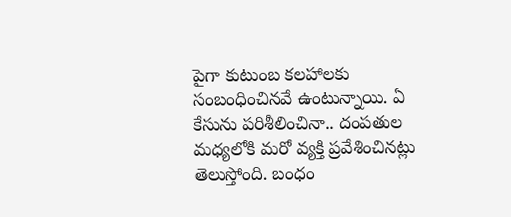పైగా కుటుంబ కలహాలకు సంబంధించినవే ఉంటున్నాయి. ఏ కేసును పరిశీలించినా.. దంపతుల మధ్యలోకి మరో వ్యక్తి ప్రవేశించినట్లు తెలుస్తోంది. బంధం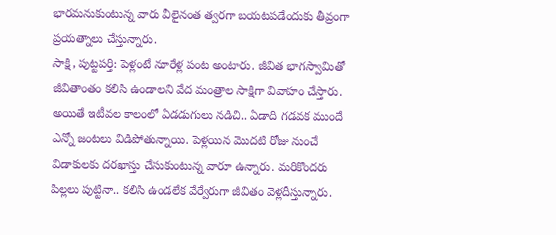భారమనుకుంటున్న వారు వీలైనంత త్వరగా బయటపడేందుకు తీవ్రంగా ప్రయత్నాలు చేస్తున్నారు.
సాక్షి, పుట్టపర్తి: పెళ్లంటే నూరేళ్ల పంట అంటారు. జీవిత భాగస్వామితో జీవితాంతం కలిసి ఉండాలని వేద మంత్రాల సాక్షిగా వివాహం చేస్తారు. అయితే ఇటీవల కాలంలో ఏడడుగులు నడిచి.. ఏడాది గడవక ముందే ఎన్నో జంటలు విడిపోతున్నాయి. పెళ్లయిన మొదటి రోజు నుంచే విడాకులకు దరఖాస్తు చేసుకుంటున్న వారూ ఉన్నారు. మరికొందరు పిల్లలు పుట్టినా.. కలిసి ఉండలేక వేర్వేరుగా జీవితం వెళ్లదీస్తున్నారు.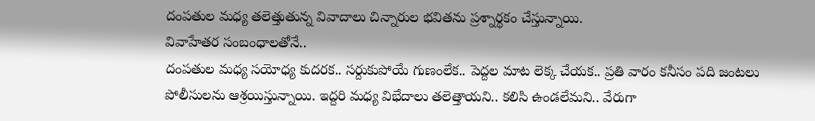దంపతుల మధ్య తలెత్తుతున్న వివాదాలు చిన్నారుల భవితను ప్రశ్నార్థకం చేస్తున్నాయి.
వివాహేతర సంబంధాలతోనే..
దంపతుల మధ్య సయోధ్య కుదరక.. సర్దుకుపోయే గుణంలేక.. పెద్దల మాట లెక్క చేయక.. ప్రతి వారం కనీసం పది జంటలు పోలీసులను ఆశ్రయిస్తున్నాయి. ఇద్దరి మధ్య విభేదాలు తలెత్తాయని.. కలిసి ఉండలేమని.. వేరుగా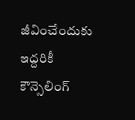జీవించేందుకు ఇద్దరికీ కౌన్సెలింగ్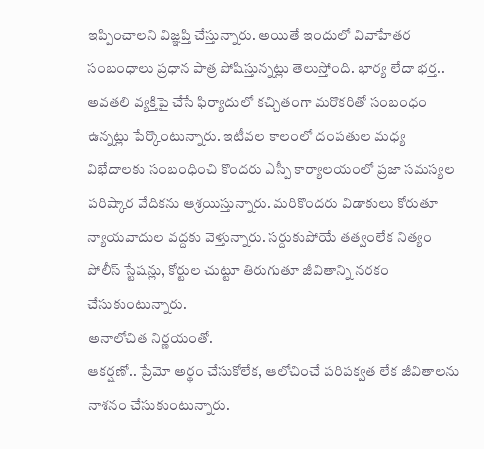ఇప్పించాలని విజ్ఞప్తి చేస్తున్నారు. అయితే ఇందులో వివాహేతర సంబంధాలు ప్రధాన పాత్ర పోషిస్తున్నట్లు తెలుస్తోంది. భార్య లేదా భర్త.. అవతలి వ్యక్తిపై చేసే ఫిర్యాదులో కచ్చితంగా మరొకరితో సంబంధం ఉన్నట్లు పేర్కొంటున్నారు. ఇటీవల కాలంలో దంపతుల మధ్య విభేదాలకు సంబంధించి కొందరు ఎస్పీ కార్యాలయంలో ప్రజా సమస్యల పరిష్కార వేదికను ఆశ్రయిస్తున్నారు. మరికొందరు విడాకులు కోరుతూ న్యాయవాదుల వద్దకు వెళ్తున్నారు. సర్దుకుపోయే తత్వంలేక నిత్యం పోలీస్ స్టేషన్లు, కోర్టుల చుట్టూ తిరుగుతూ జీవితాన్ని నరకం చేసుకుంటున్నారు.
అనాలోచిత నిర్ణయంతో.
ఆకర్షణో.. ప్రేమో అర్థం చేసుకోలేక, ఆలోచించే పరిపక్వత లేక జీవితాలను నాశనం చేసుకుంటున్నారు.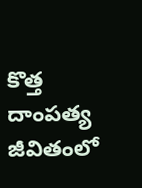కొత్త దాంపత్య జీవితంలో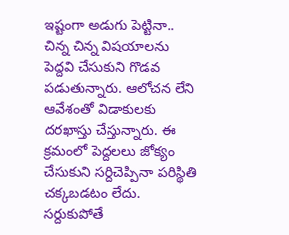ఇష్టంగా అడుగు పెట్టినా.. చిన్న చిన్న విషయాలను పెద్దవి చేసుకుని గొడవ పడుతున్నారు. ఆలోచన లేని ఆవేశంతో విడాకులకు దరఖాస్తు చేస్తున్నారు. ఈ క్రమంలో పెద్దలలు జోక్యం చేసుకుని సర్దిచెప్పినా పరిస్థితి చక్కబడటం లేదు.
సర్దుకుపోతే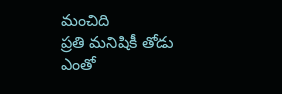మంచిది
ప్రతి మనిషికీ తోడు ఎంతో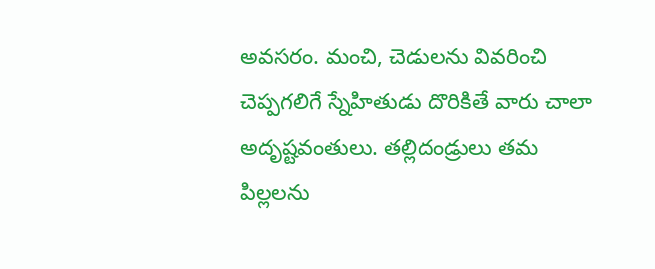అవసరం. మంచి, చెడులను వివరించి చెప్పగలిగే స్నేహితుడు దొరికితే వారు చాలా అదృష్టవంతులు. తల్లిదండ్రులు తమ పిల్లలను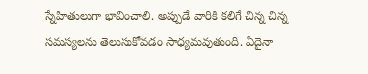స్నేహితులుగా భావించాలి. అప్పుడే వారికి కలిగే చిన్న చిన్న సమస్యలను తెలుసుకోవడం సాధ్యమవుతుంది. ఏదైనా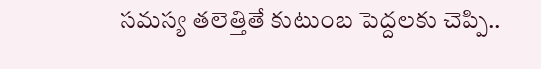సమస్య తలెత్తితే కుటుంబ పెద్దలకు చెప్పి..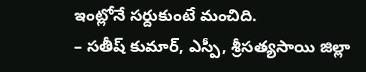ఇంట్లోనే సర్దుకుంటే మంచిది.
– సతీష్ కుమార్, ఎస్పీ, శ్రీసత్యసాయి జిల్లా